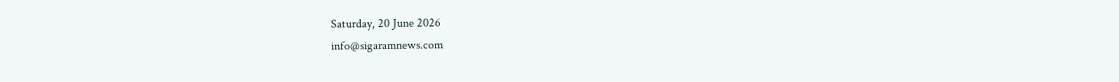Saturday, 20 June 2026
info@sigaramnews.com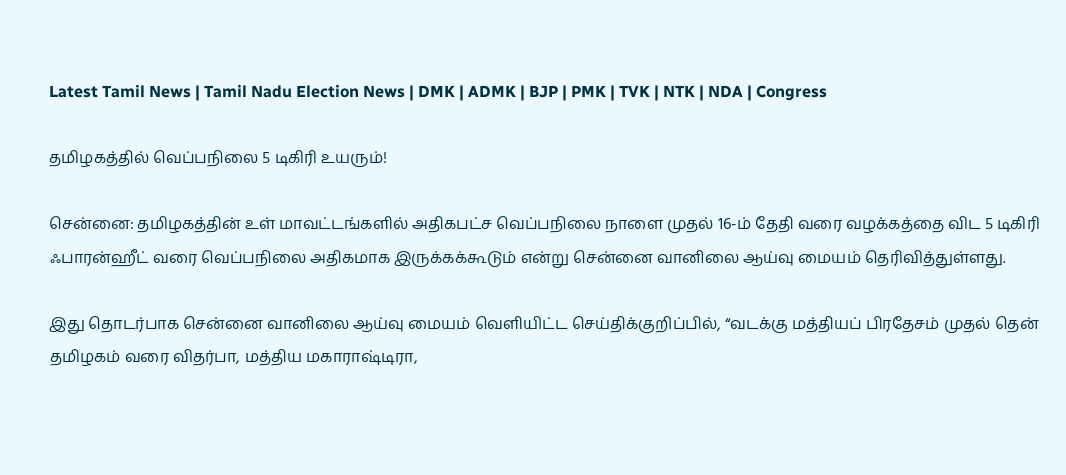Latest Tamil News | Tamil Nadu Election News | DMK | ADMK | BJP | PMK | TVK | NTK | NDA | Congress

தமிழகத்தில் வெப்பநிலை 5 டிகிரி உயரும்!

சென்னை: தமிழகத்தின் உள் மாவட்டங்களில் அதிகபட்ச வெப்பநிலை நாளை முதல் 16-ம் தேதி வரை வழக்கத்தை விட 5 டிகிரி ஃபாரன்ஹீட் வரை வெப்பநிலை அதிகமாக இருக்கக்கூடும் என்று சென்னை வானிலை ஆய்வு மையம் தெரிவித்துள்ளது.

இது தொடர்பாக சென்னை வானிலை ஆய்வு மையம் வெளியிட்ட செய்திக்குறிப்பில், “வடக்கு மத்தியப் பிரதேசம் முதல் தென் தமிழகம் வரை விதர்பா, மத்திய மகாராஷ்டிரா,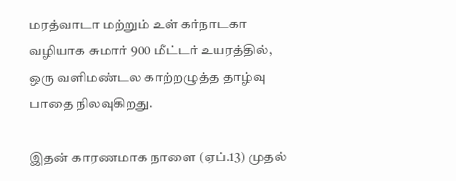மரத்வாடா மற்றும் உள் கர்நாடகா வழியாக சுமார் 900 மீட்டர் உயரத்தில், ஒரு வளிமண்டல காற்றழுத்த தாழ்வு பாதை நிலவுகிறது.

இதன் காரணமாக நாளை (ஏப்.13) முதல்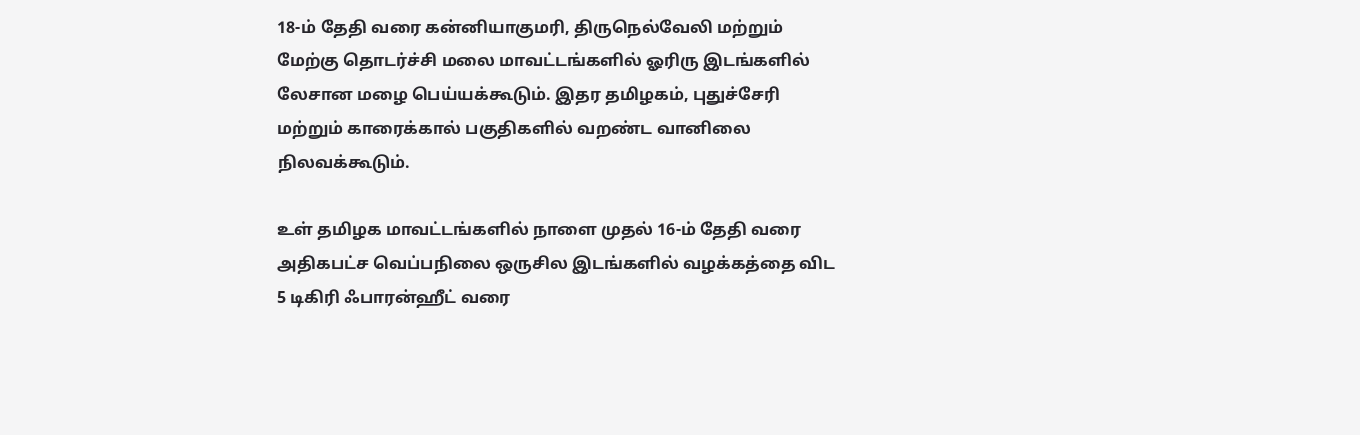18-ம் தேதி வரை கன்னியாகுமரி, திருநெல்வேலி மற்றும் மேற்கு தொடர்ச்சி மலை மாவட்டங்களில் ஓரிரு இடங்களில் லேசான மழை பெய்யக்கூடும். இதர தமிழகம், புதுச்சேரி மற்றும் காரைக்கால் பகுதிகளில் வறண்ட வானிலை நிலவக்கூடும்.

உள் தமிழக மாவட்டங்களில் நாளை முதல் 16-ம் தேதி வரை அதிகபட்ச வெப்பநிலை ஒருசில இடங்களில் வழக்கத்தை விட 5 டிகிரி ஃபாரன்ஹீட் வரை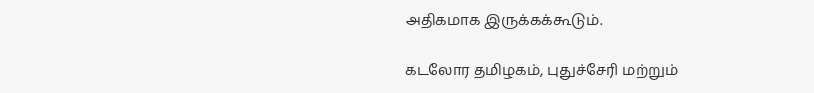அதிகமாக இருக்கக்கூடும்.

கடலோர தமிழகம், புதுச்சேரி மற்றும்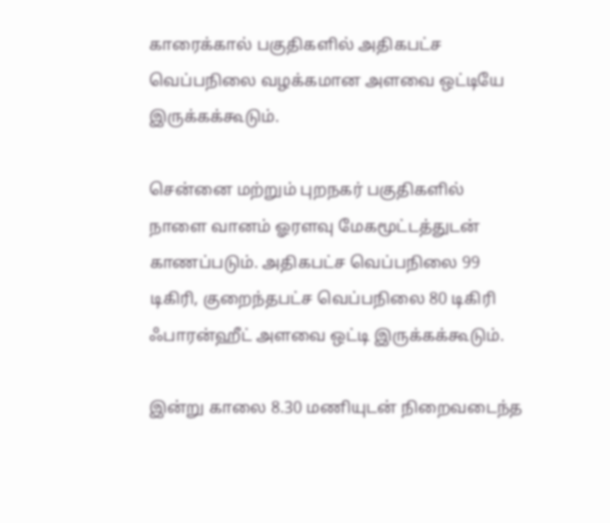காரைக்கால் பகுதிகளில் அதிகபட்ச வெப்பநிலை வழக்கமான அளவை ஒட்டியே இருக்கக்கூடும்.

சென்னை மற்றும் புறநகர் பகுதிகளில் நாளை வானம் ஓரளவு மேகமூட்டத்துடன் காணப்படும். அதிகபட்ச வெப்பநிலை 99 டிகிரி, குறைந்தபட்ச வெப்பநிலை 80 டிகிரி ஃபாரன்ஹீட் அளவை ஒட்டி இருக்கக்கூடும்.

இன்று காலை 8.30 மணியுடன் நிறைவடைந்த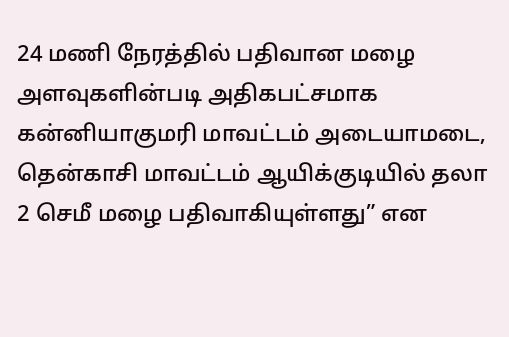24 மணி நேரத்தில் பதிவான மழை அளவுகளின்படி அதிகபட்சமாக கன்னியாகுமரி மாவட்டம் அடையாமடை, தென்காசி மாவட்டம் ஆயிக்குடியில் தலா 2 செமீ மழை பதிவாகியுள்ளது” என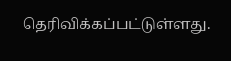தெரிவிக்கப்பட்டுள்ளது.